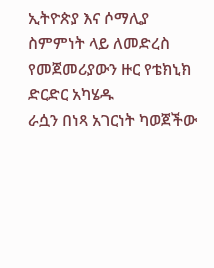ኢትዮጵያ እና ሶማሊያ ስምምነት ላይ ለመድረስ የመጀመሪያውን ዙር የቴክኒክ ድርድር አካሄዱ
ራሷን በነጻ አገርነት ካወጀችው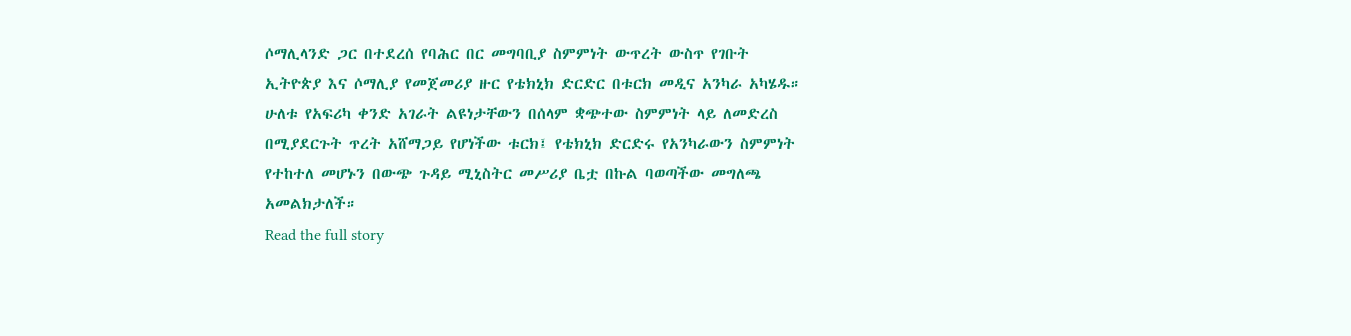ሶማሊላንድ ጋር በተደረሰ የባሕር በር መግባቢያ ስምምነት ውጥረት ውስጥ የገቡት ኢትዮጵያ እና ሶማሊያ የመጀመሪያ ዙር የቴክኒክ ድርድር በቱርክ መዲና አንካራ አካሄዱ። ሁለቱ የአፍሪካ ቀንድ አገራት ልዩነታቸውን በሰላም ቋጭተው ስምምነት ላይ ለመድረስ በሚያደርጉት ጥረት አሸማጋይ የሆነችው ቱርክ፤ የቴክኒክ ድርድሩ የአንካራውን ስምምነት የተከተለ መሆኑን በውጭ ጉዳይ ሚኒስትር መሥሪያ ቤቷ በኩል ባወጣችው መግለጫ አመልክታለች።
Read the full story